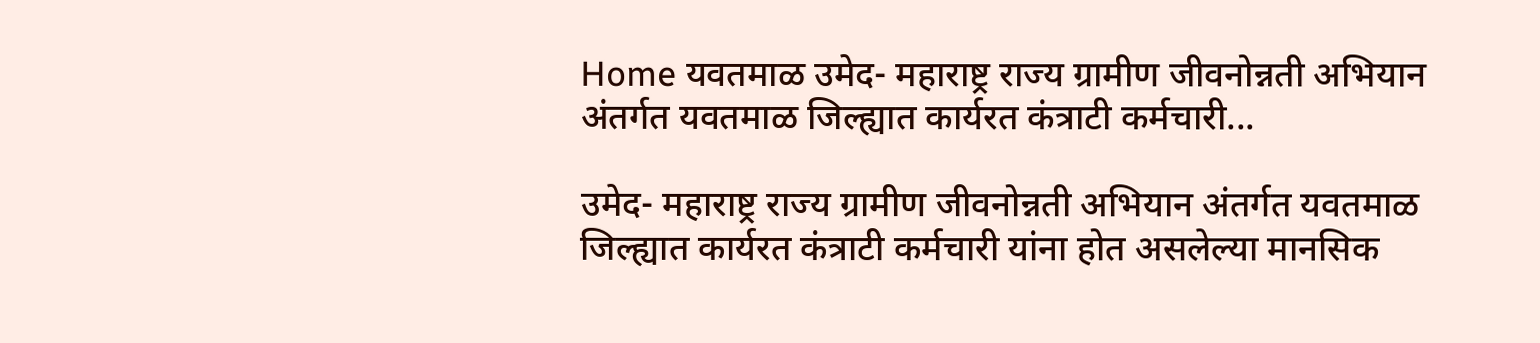Home यवतमाळ उमेद- महाराष्ट्र राज्य ग्रामीण जीवनोन्नती अभियान अंतर्गत यवतमाळ जिल्ह्यात कार्यरत कंत्राटी कर्मचारी...

उमेद- महाराष्ट्र राज्य ग्रामीण जीवनोन्नती अभियान अंतर्गत यवतमाळ जिल्ह्यात कार्यरत कंत्राटी कर्मचारी यांना होत असलेल्या मानसिक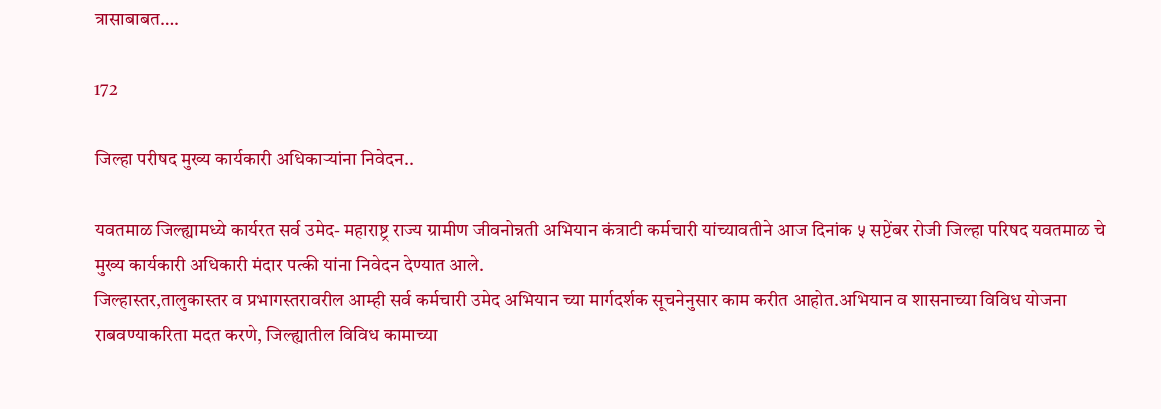त्रासाबाबत….

172

जिल्हा परीषद मुख्य कार्यकारी अधिकाऱ्यांना निवेदन..

यवतमाळ जिल्ह्यामध्ये कार्यरत सर्व उमेद- महाराष्ट्र राज्य ग्रामीण जीवनोन्नती अभियान कंत्राटी कर्मचारी यांच्यावतीने आज दिनांक ५ सप्टेंबर रोजी जिल्हा परिषद यवतमाळ चे मुख्य कार्यकारी अधिकारी मंदार पत्की यांना निवेदन देण्यात आले.
जिल्हास्तर,तालुकास्तर व प्रभागस्तरावरील आम्ही सर्व कर्मचारी उमेद अभियान च्या मार्गदर्शक सूचनेनुसार काम करीत आहोत.अभियान व शासनाच्या विविध योजना राबवण्याकरिता मदत करणे, जिल्ह्यातील विविध कामाच्या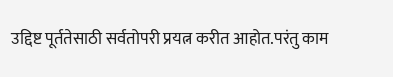उद्दिष्ट पूर्ततेसाठी सर्वतोपरी प्रयत्न करीत आहोत.परंतु काम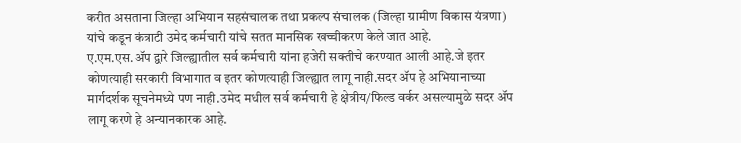करीत असताना जिल्हा अभियान सहसंचालक तथा प्रकल्प संचालक (जिल्हा ग्रामीण विकास यंत्रणा) यांचे कडून कंत्राटी उमेद कर्मचारी यांचे सतत मानसिक खच्चीकरण केले जात आहे.
ए.एम.एस.ॲप द्वारे जिल्ह्यातील सर्व कर्मचारी यांना हजेरी सक्तीचे करण्यात आली आहे.जे इतर कोणत्याही सरकारी विभागात व इतर कोणत्याही जिल्ह्यात लागू नाही.सदर ॲप हे अभियानाच्या मार्गदर्शक सूचनेमध्ये पण नाही.उमेद मधील सर्व कर्मचारी हे क्षेत्रीय/फिल्ड वर्कर असल्यामुळे सदर ॲप लागू करणे हे अन्यानकारक आहे.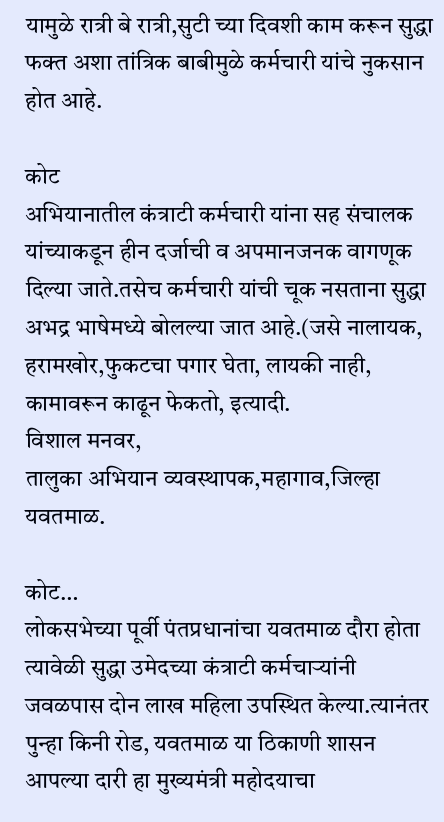यामुळे रात्री बे रात्री,सुटी च्या दिवशी काम करून सुद्धा फक्त अशा तांत्रिक बाबीमुळे कर्मचारी यांचे नुकसान होत आहे.

कोट
अभियानातील कंत्राटी कर्मचारी यांना सह संचालक यांच्याकडून हीन दर्जाची व अपमानजनक वागणूक दिल्या जाते.तसेच कर्मचारी यांची चूक नसताना सुद्धा अभद्र भाषेमध्ये बोलल्या जात आहे.(जसे नालायक, हरामखोर,फुकटचा पगार घेता, लायकी नाही, कामावरून काढून फेकतो, इत्यादी.
विशाल मनवर,
तालुका अभियान व्यवस्थापक,महागाव,जिल्हा यवतमाळ.

कोट…
लोकसभेच्या पूर्वी पंतप्रधानांचा यवतमाळ दौरा होता त्यावेळी सुद्धा उमेदच्या कंत्राटी कर्मचाऱ्यांनी जवळपास दोन लाख महिला उपस्थित केल्या.त्यानंतर पुन्हा किनी रोड, यवतमाळ या ठिकाणी शासन आपल्या दारी हा मुख्यमंत्री महोदयाचा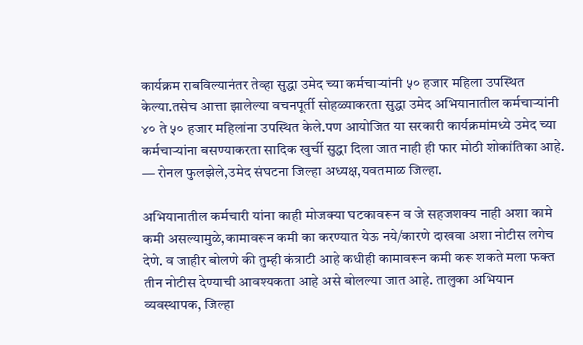कार्यक्रम राबविल्यानंतर तेव्हा सुद्धा उमेद च्या कर्मचाऱ्यांनी ५० हजार महिला उपस्थित केल्या.तसेच आत्ता झालेल्या वचनपूर्ती सोहळ्याकरता सुद्धा उमेद अभियानातील कर्मचाऱ्यांनी ४० ते ५० हजार महिलांना उपस्थित केले.पण आयोजित या सरकारी कार्यक्रमांमध्ये उमेद च्या कर्मचाऱ्यांना बसण्याकरता सादिक खुर्ची सुद्धा दिला जात नाही ही फार मोठी शोकांतिका आहे.
— रोनल फुलझेले,उमेद संघटना जिल्हा अध्यक्ष,यवतमाळ जिल्हा.

अभियानातील कर्मचारी यांना काही मोजक्या घटकावरून व जे सहजशक्य नाही अशा कामे कमी असल्यामुळे,कामावरून कमी का करण्यात येऊ नये/कारणे दाखवा अशा नोटीस लगेच देणे. व जाहीर बोलणे की तुम्ही कंत्राटी आहे कधीही कामावरून कमी करू शकते मला फक्त तीन नोटीस देण्याची आवश्यकता आहे असे बोलल्या जात आहे. तालुका अभियान व्यवस्थापक, जिल्हा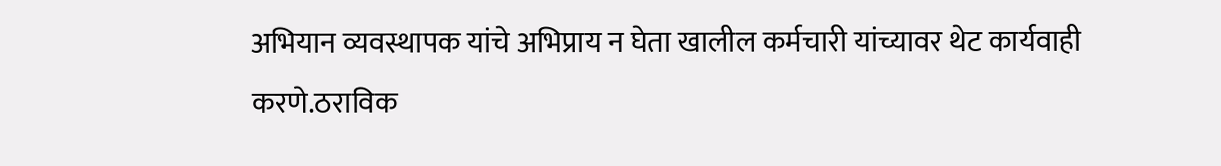अभियान व्यवस्थापक यांचे अभिप्राय न घेता खालील कर्मचारी यांच्यावर थेट कार्यवाही करणे.ठराविक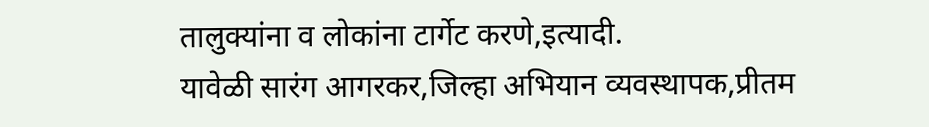तालुक्यांना व लोकांना टार्गेट करणे,इत्यादी.
यावेळी सारंग आगरकर,जिल्हा अभियान व्यवस्थापक,प्रीतम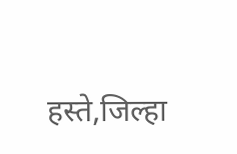हस्ते,जिल्हा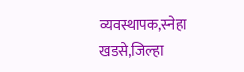व्यवस्थापक,स्नेहा खडसे,जिल्हा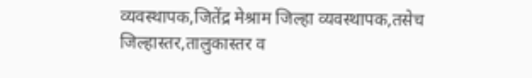व्यवस्थापक,जितेंद्र मेश्राम जिल्हा व्यवस्थापक,तसेच जिल्हास्तर,तालुकास्तर व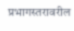प्रभागस्तरावरील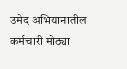उमेद अभियानातील कर्मचारी मोठ्या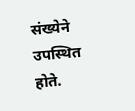संख्येने उपस्थित होते.